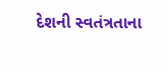દેશની સ્વતંત્રતાના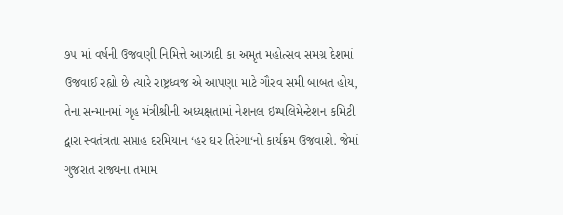૭૫ માં વર્ષની ઉજવણી નિમિત્તે આઝાદી કા અમૃત મહોત્સવ સમગ્ર દેશમાં ઉજવાઈ રહ્યો છે ત્યારે રાષ્ટ્રધ્વજ એ આપણા માટે ગૌરવ સમી બાબત હોય, તેના સન્માનમાં ગૃહ મંત્રીશ્રીની અધ્યક્ષતામાં નેશનલ ઇમ્પલિમેન્ટેશન કમિટી દ્વારા સ્વતંત્રતા સપ્તાહ દરમિયાન ‘હર ઘર તિરંગા‘નો કાર્યક્રમ ઉજવાશે. જેમાં ગુજરાત રાજ્યના તમામ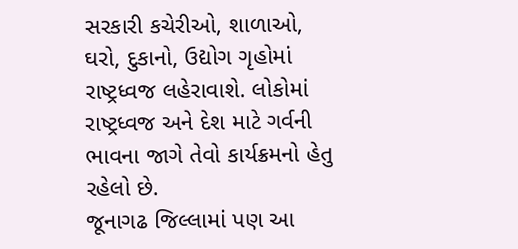સરકારી કચેરીઓ, શાળાઓ, ઘરો, દુકાનો, ઉદ્યોગ ગૃહોમાં રાષ્ટ્રધ્વજ લહેરાવાશે. લોકોમાં રાષ્ટ્રધ્વજ અને દેશ માટે ગર્વની ભાવના જાગે તેવો કાર્યક્રમનો હેતુ રહેલો છે.
જૂનાગઢ જિલ્લામાં પણ આ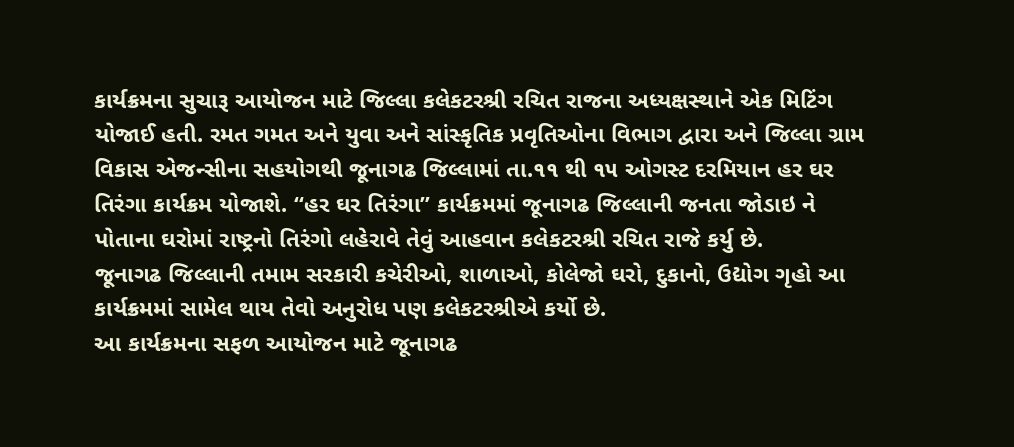કાર્યક્રમના સુચારૂ આયોજન માટે જિલ્લા કલેકટરશ્રી રચિત રાજના અધ્યક્ષસ્થાને એક મિટિંગ યોજાઈ હતી. રમત ગમત અને યુવા અને સાંસ્કૃતિક પ્રવૃતિઓના વિભાગ દ્વારા અને જિલ્લા ગ્રામ વિકાસ એજન્સીના સહયોગથી જૂનાગઢ જિલ્લામાં તા.૧૧ થી ૧૫ ઓગસ્ટ દરમિયાન હર ઘર તિરંગા કાર્યક્રમ યોજાશે. “હર ઘર તિરંગા” કાર્યક્રમમાં જૂનાગઢ જિલ્લાની જનતા જોડાઇ ને પોતાના ઘરોમાં રાષ્ટ્રનો તિરંગો લહેરાવે તેવું આહવાન કલેકટરશ્રી રચિત રાજે કર્યુ છે.
જૂનાગઢ જિલ્લાની તમામ સરકારી કચેરીઓ, શાળાઓ, કોલેજો ઘરો, દુકાનો, ઉદ્યોગ ગૃહો આ કાર્યક્રમમાં સામેલ થાય તેવો અનુરોધ પણ કલેકટરશ્રીએ કર્યો છે.
આ કાર્યક્રમના સફળ આયોજન માટે જૂનાગઢ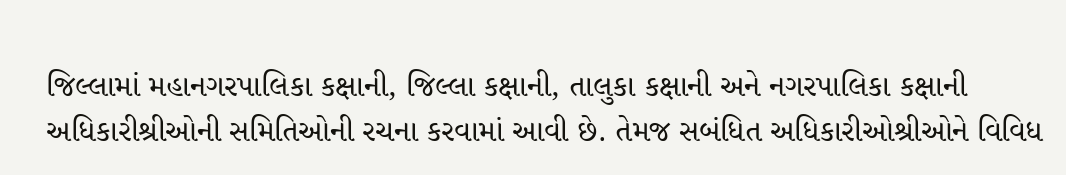જિલ્લામાં મહાનગરપાલિકા કક્ષાની, જિલ્લા કક્ષાની, તાલુકા કક્ષાની અને નગરપાલિકા કક્ષાની અધિકારીશ્રીઓની સમિતિઓની રચના કરવામાં આવી છે. તેમજ સબંધિત અધિકારીઓશ્રીઓને વિવિધ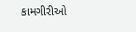કામગીરીઓ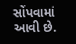સોંપવામાં આવી છે.